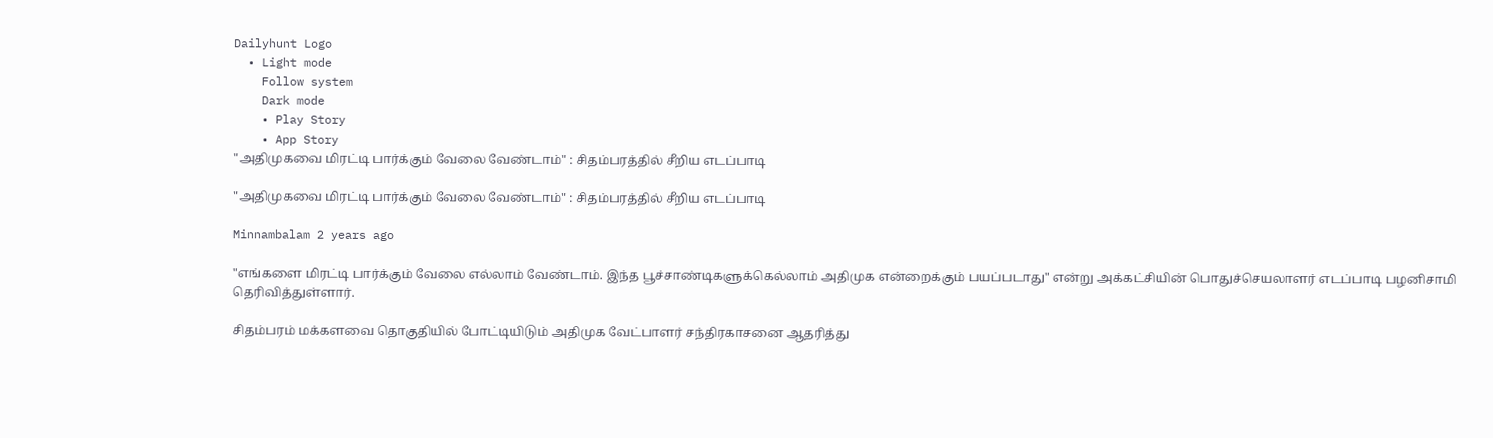Dailyhunt Logo
  • Light mode
    Follow system
    Dark mode
    • Play Story
    • App Story
"அதிமுகவை மிரட்டி பார்க்கும் வேலை வேண்டாம்" : சிதம்பரத்தில் சீறிய எடப்பாடி

"அதிமுகவை மிரட்டி பார்க்கும் வேலை வேண்டாம்" : சிதம்பரத்தில் சீறிய எடப்பாடி

Minnambalam 2 years ago

"எங்களை மிரட்டி பார்க்கும் வேலை எல்லாம் வேண்டாம். இந்த பூச்சாண்டிகளுக்கெல்லாம் அதிமுக என்றைக்கும் பயப்படாது" என்று அக்கட்சியின் பொதுச்செயலாளர் எடப்பாடி பழனிசாமி தெரிவித்துள்ளார்.

சிதம்பரம் மக்களவை தொகுதியில் போட்டியிடும் அதிமுக வேட்பாளர் சந்திரகாசனை ஆதரித்து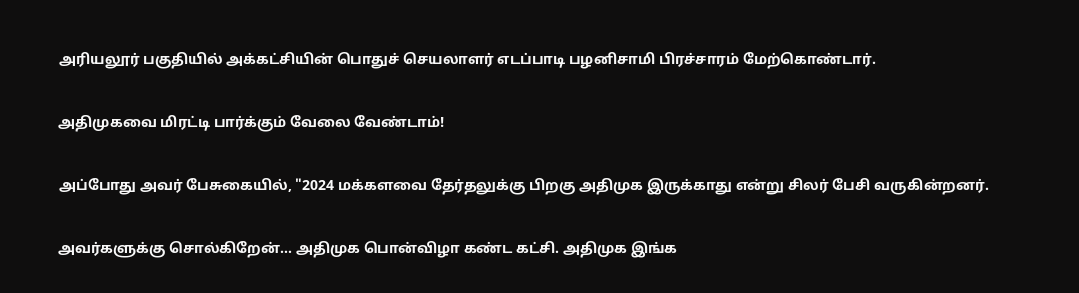அரியலூர் பகுதியில் அக்கட்சியின் பொதுச் செயலாளர் எடப்பாடி பழனிசாமி பிரச்சாரம் மேற்கொண்டார்.

அதிமுகவை மிரட்டி பார்க்கும் வேலை வேண்டாம்!

அப்போது அவர் பேசுகையில், "2024 மக்களவை தேர்தலுக்கு பிறகு அதிமுக இருக்காது என்று சிலர் பேசி வருகின்றனர்.

அவர்களுக்கு சொல்கிறேன்… அதிமுக பொன்விழா கண்ட கட்சி. அதிமுக இங்க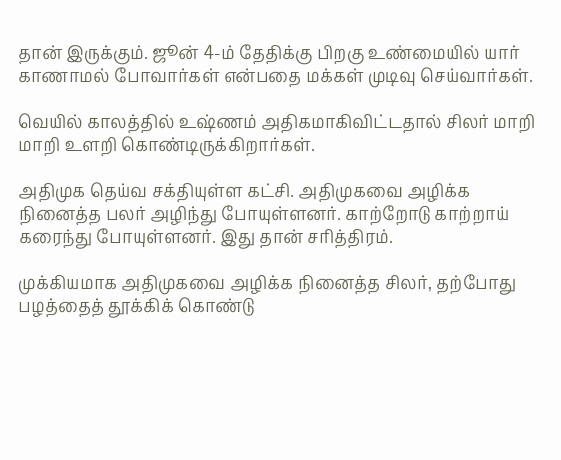தான் இருக்கும். ஜூன் 4-ம் தேதிக்கு பிறகு உண்மையில் யார் காணாமல் போவார்கள் என்பதை மக்கள் முடிவு செய்வார்கள்.

வெயில் காலத்தில் உஷ்ணம் அதிகமாகிவிட்டதால் சிலர் மாறி மாறி உளறி கொண்டிருக்கிறார்கள்.

அதிமுக தெய்வ சக்தியுள்ள கட்சி. அதிமுகவை அழிக்க நினைத்த பலர் அழிந்து போயுள்ளனர். காற்றோடு காற்றாய் கரைந்து போயுள்ளனர். இது தான் சரித்திரம்.

முக்கியமாக அதிமுகவை அழிக்க நினைத்த சிலர், தற்போது பழத்தைத் தூக்கிக் கொண்டு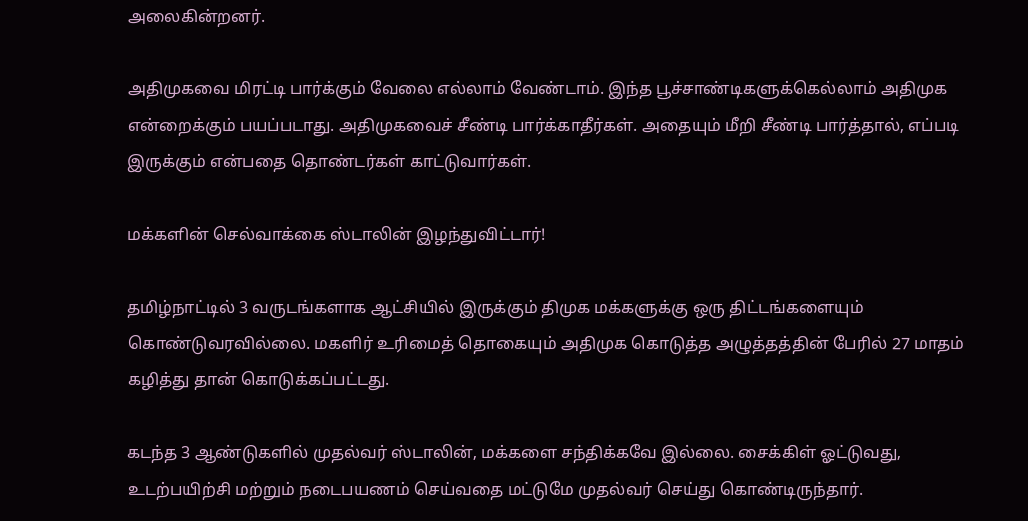அலைகின்றனர்.

அதிமுகவை மிரட்டி பார்க்கும் வேலை எல்லாம் வேண்டாம். இந்த பூச்சாண்டிகளுக்கெல்லாம் அதிமுக என்றைக்கும் பயப்படாது. அதிமுகவைச் சீண்டி பார்க்காதீர்கள். அதையும் மீறி சீண்டி பார்த்தால், எப்படி இருக்கும் என்பதை தொண்டர்கள் காட்டுவார்கள்.

மக்களின் செல்வாக்கை ஸ்டாலின் இழந்துவிட்டார்!

தமிழ்நாட்டில் 3 வருடங்களாக ஆட்சியில் இருக்கும் திமுக மக்களுக்கு ஒரு திட்டங்களையும் கொண்டுவரவில்லை. மகளிர் உரிமைத் தொகையும் அதிமுக கொடுத்த அழுத்தத்தின் பேரில் 27 மாதம் கழித்து தான் கொடுக்கப்பட்டது.

கடந்த 3 ஆண்டுகளில் முதல்வர் ஸ்டாலின், மக்களை சந்திக்கவே இல்லை. சைக்கிள் ஓட்டுவது, உடற்பயிற்சி மற்றும் நடைபயணம் செய்வதை மட்டுமே முதல்வர் செய்து கொண்டிருந்தார்.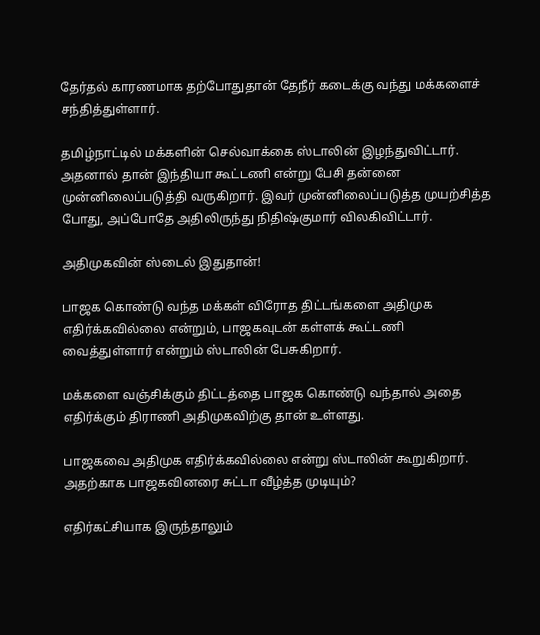தேர்தல் காரணமாக தற்போதுதான் தேநீர் கடைக்கு வந்து மக்களைச் சந்தித்துள்ளார்.

தமிழ்நாட்டில் மக்களின் செல்வாக்கை ஸ்டாலின் இழந்துவிட்டார். அதனால் தான் இந்தியா கூட்டணி என்று பேசி தன்னை முன்னிலைப்படுத்தி வருகிறார். இவர் முன்னிலைப்படுத்த முயற்சித்த போது, அப்போதே அதிலிருந்து நிதிஷ்குமார் விலகிவிட்டார்.

அதிமுகவின் ஸ்டைல் இதுதான்!

பாஜக கொண்டு வந்த மக்கள் விரோத திட்டங்களை அதிமுக எதிர்க்கவில்லை என்றும், பாஜகவுடன் கள்ளக் கூட்டணி வைத்துள்ளார் என்றும் ஸ்டாலின் பேசுகிறார்.

மக்களை வஞ்சிக்கும் திட்டத்தை பாஜக கொண்டு வந்தால் அதை எதிர்க்கும் திராணி அதிமுகவிற்கு தான் உள்ளது.

பாஜகவை அதிமுக எதிர்க்கவில்லை என்று ஸ்டாலின் கூறுகிறார். அதற்காக பாஜகவினரை சுட்டா வீழ்த்த முடியும்?

எதிர்கட்சியாக இருந்தாலும்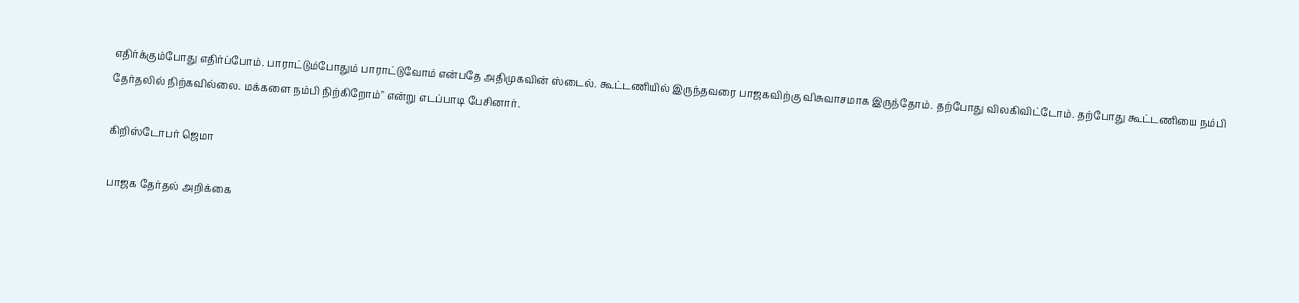எதிர்க்கும்போது எதிர்ப்போம். பாராட்டும்போதும் பாராட்டுவோம் என்பதே அதிமுகவின் ஸ்டைல். கூட்டணியில் இருந்தவரை பாஜகவிற்கு விசுவாசமாக இருந்தோம். தற்போது விலகிவிட்டோம். தற்போது கூட்டணியை நம்பி தேர்தலில் நிற்கவில்லை. மக்களை நம்பி நிற்கிறோம்" என்று எடப்பாடி பேசினார்.

கிறிஸ்டோபர் ஜெமா

பாஜக தேர்தல் அறிக்கை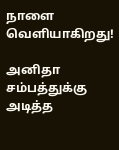நாளை வெளியாகிறது!

அனிதா சம்பத்துக்கு அடித்த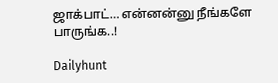ஜாக்பாட்… என்னன்னு நீங்களே பாருங்க..!

Dailyhunt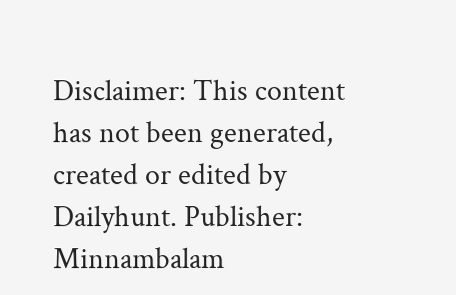Disclaimer: This content has not been generated, created or edited by Dailyhunt. Publisher: Minnambalam